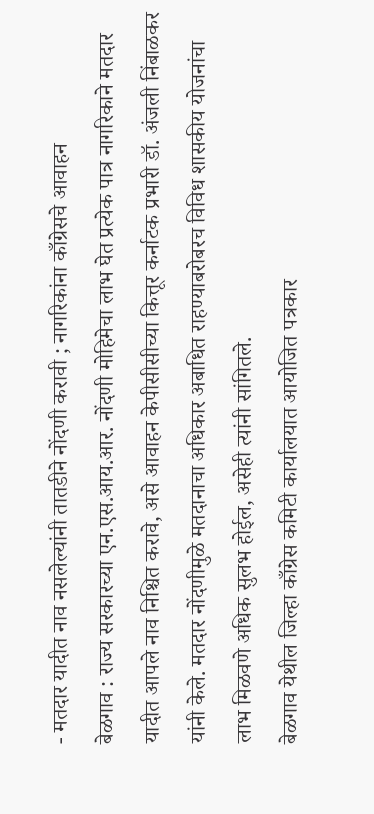- मतदार यादीत नाव नसलेल्यांनी तातडीने नोंदणी करावी ; नागरिकांना काँग्रेसचे आवाहन
बेळगाव : राज्य सरकारच्या एन.एस.आय.आर. नोंदणी मोहिमेचा लाभ घेत प्रत्येक पात्र नागरिकाने मतदार यादीत आपले नाव निश्चित करावे, असे आवाहन केपीसीसीच्या कित्तूर कर्नाटक प्रभारी डॉ. अंजली निंबाळकर यांनी केले. मतदार नोंदणीमुळे मतदानाचा अधिकार अबाधित राहण्याबरोबरच विविध शासकीय योजनांचा लाभ मिळवणे अधिक सुलभ होईल, असेही त्यांनी सांगितले.
बेळगाव येथील जिल्हा काँग्रेस कमिटी कार्यालयात आयोजित पत्रकार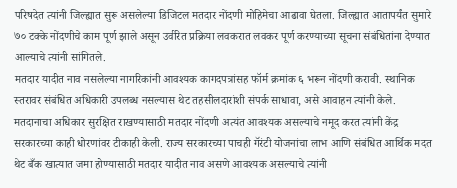परिषदेत त्यांनी जिल्ह्यात सुरू असलेल्या डिजिटल मतदार नोंदणी मोहिमेचा आढावा घेतला. जिल्ह्यात आतापर्यंत सुमारे ७० टक्के नोंदणीचे काम पूर्ण झाले असून उर्वरित प्रक्रिया लवकरात लवकर पूर्ण करण्याच्या सूचना संबंधितांना देण्यात आल्याचे त्यांनी सांगितले.
मतदार यादीत नाव नसलेल्या नागरिकांनी आवश्यक कागदपत्रांसह फॉर्म क्रमांक ६ भरून नोंदणी करावी. स्थानिक स्तरावर संबंधित अधिकारी उपलब्ध नसल्यास थेट तहसीलदारांशी संपर्क साधावा, असे आवाहन त्यांनी केले.
मतदानाचा अधिकार सुरक्षित राखण्यासाठी मतदार नोंदणी अत्यंत आवश्यक असल्याचे नमूद करत त्यांनी केंद्र सरकारच्या काही धोरणांवर टीकाही केली. राज्य सरकारच्या पाचही गॅरंटी योजनांचा लाभ आणि संबंधित आर्थिक मदत थेट बँक खात्यात जमा होण्यासाठी मतदार यादीत नाव असणे आवश्यक असल्याचे त्यांनी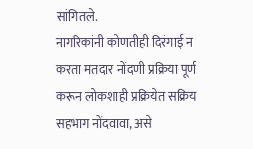सांगितले.
नागरिकांनी कोणतीही दिरंगाई न करता मतदार नोंदणी प्रक्रिया पूर्ण करून लोकशाही प्रक्रियेत सक्रिय सहभाग नोंदवावा, असे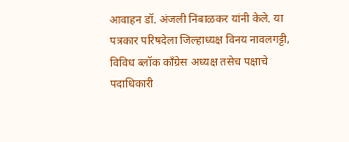आवाहन डॉ. अंजली निंबाळकर यांनी केले. या पत्रकार परिषदेला जिल्हाध्यक्ष विनय नावलगट्टी, विविध ब्लॉक काँग्रेस अध्यक्ष तसेच पक्षाचे पदाधिकारी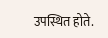उपस्थित होते.